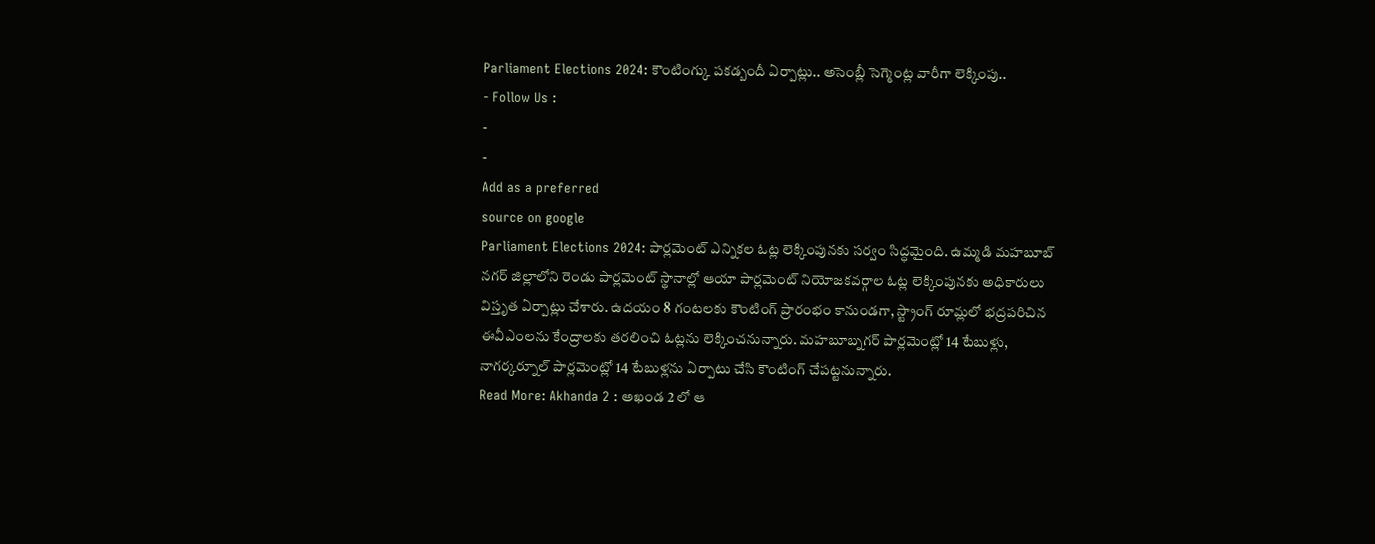Parliament Elections 2024: కౌంటింగ్కు పకడ్బందీ ఏర్పాట్లు.. అసెంబ్లీ సెగ్మెంట్ల వారీగా లెక్కింపు..
- Follow Us :
-
-
Add as a preferred
source on google
Parliament Elections 2024: పార్లమెంట్ ఎన్నికల ఓట్ల లెక్కింపునకు సర్వం సిద్ధమైంది. ఉమ్మడి మహబూబ్ నగర్ జిల్లాలోని రెండు పార్లమెంట్ స్థానాల్లో ఆయా పార్లమెంట్ నియోజకవర్గాల ఓట్ల లెక్కింపునకు అధికారులు విస్తృత ఏర్పాట్లు చేశారు. ఉదయం 8 గంటలకు కౌంటింగ్ ప్రారంభం కానుండగా, స్ట్రాంగ్ రూమ్లలో భద్రపరిచిన ఈవీఎంలను కేంద్రాలకు తరలించి ఓట్లను లెక్కించనున్నారు. మహబూబ్నగర్ పార్లమెంట్లో 14 టేబుళ్లు, నాగర్కర్నూల్ పార్లమెంట్లో 14 టేబుళ్లను ఏర్పాటు చేసి కౌంటింగ్ చేపట్టనున్నారు.
Read More: Akhanda 2 : అఖండ 2 లో ఆ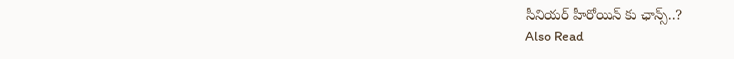సీనియర్ హీరోయిన్ కు ఛాన్స్..?
Also Read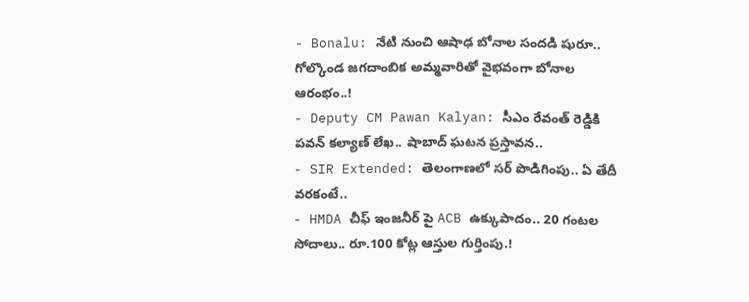- Bonalu: నేటి నుంచి ఆషాఢ బోనాల సందడి షురూ.. గోల్కొండ జగదాంబిక అమ్మవారితో వైభవంగా బోనాల ఆరంభం..!
- Deputy CM Pawan Kalyan: సీఎం రేవంత్ రెడ్డికి పవన్ కల్యాణ్ లేఖ.. షాబాద్ ఘటన ప్రస్తావన..
- SIR Extended: తెలంగాణలో సర్ పొడిగింపు.. ఏ తేదీ వరకంటే..
- HMDA చీఫ్ ఇంజనీర్ పై ACB ఉక్కుపాదం.. 20 గంటల సోదాలు.. రూ.100 కోట్ల ఆస్తుల గుర్తింపు.!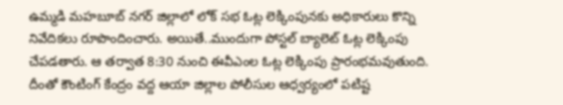ఉమ్మడి మహబూబ్ నగర్ జిల్లాలో లోక్ సభ ఓట్ల లెక్కింపునకు అధికారులు కొన్ని నివేదికలు రూపొందించారు. అయితే..ముందుగా పోస్టల్ బ్యాలెట్ ఓట్ల లెక్కింపు చేపడతారు. ఆ తర్వాత 8:30 నుంచి ఈవీఎంల ఓట్ల లెక్కింపు ప్రారంభమవుతుంది. దీంతో కౌంటింగ్ కేంద్రం వద్ద ఆయా జిల్లాల పోలీసుల ఆధ్వర్యంలో పటిష్ట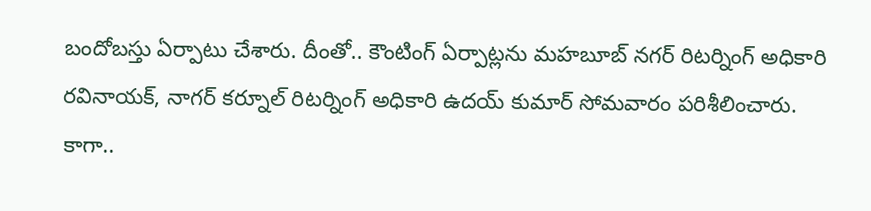బందోబస్తు ఏర్పాటు చేశారు. దీంతో.. కౌంటింగ్ ఏర్పాట్లను మహబూబ్ నగర్ రిటర్నింగ్ అధికారి రవినాయక్, నాగర్ కర్నూల్ రిటర్నింగ్ అధికారి ఉదయ్ కుమార్ సోమవారం పరిశీలించారు. కాగా..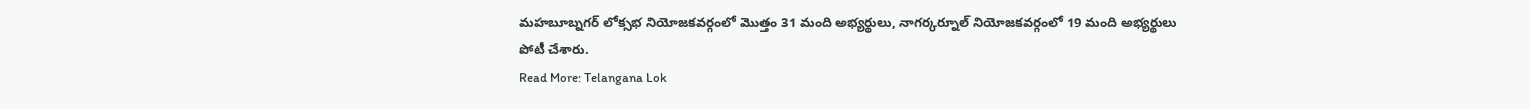మహబూబ్నగర్ లోక్సభ నియోజకవర్గంలో మొత్తం 31 మంది అభ్యర్థులు, నాగర్కర్నూల్ నియోజకవర్గంలో 19 మంది అభ్యర్థులు పోటీ చేశారు.
Read More: Telangana Lok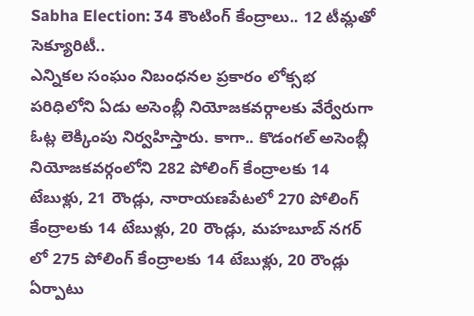Sabha Election: 34 కౌంటింగ్ కేంద్రాలు.. 12 టీమ్లతో సెక్యూరిటీ..
ఎన్నికల సంఘం నిబంధనల ప్రకారం లోక్సభ పరిధిలోని ఏడు అసెంబ్లీ నియోజకవర్గాలకు వేర్వేరుగా ఓట్ల లెక్కింపు నిర్వహిస్తారు. కాగా.. కొడంగల్ అసెంబ్లీ నియోజకవర్గంలోని 282 పోలింగ్ కేంద్రాలకు 14 టేబుళ్లు, 21 రౌండ్లు, నారాయణపేటలో 270 పోలింగ్ కేంద్రాలకు 14 టేబుళ్లు, 20 రౌండ్లు, మహబూబ్ నగర్ లో 275 పోలింగ్ కేంద్రాలకు 14 టేబుళ్లు, 20 రౌండ్లు ఏర్పాటు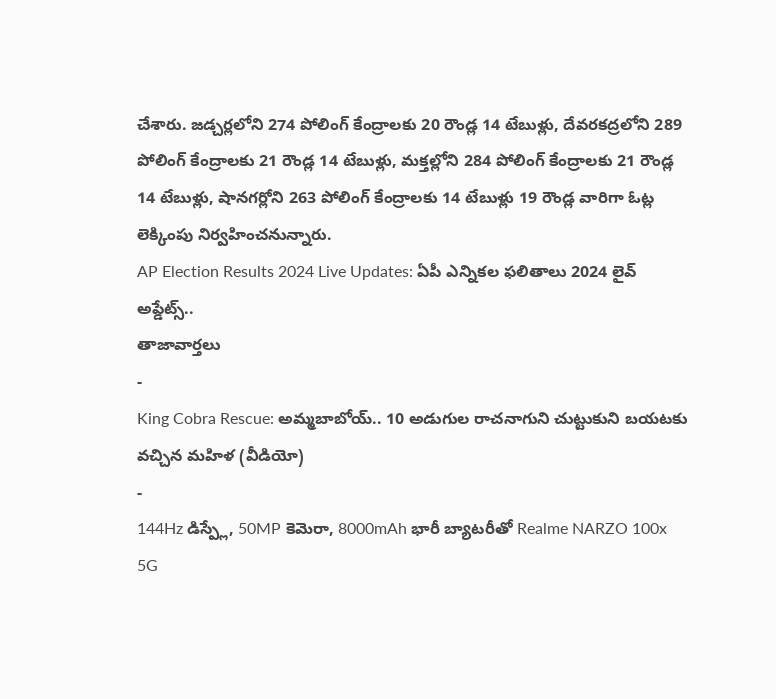చేశారు. జడ్చర్లలోని 274 పోలింగ్ కేంద్రాలకు 20 రౌండ్ల 14 టేబుళ్లు, దేవరకద్రలోని 289 పోలింగ్ కేంద్రాలకు 21 రౌండ్ల 14 టేబుళ్లు, మక్తల్లోని 284 పోలింగ్ కేంద్రాలకు 21 రౌండ్ల 14 టేబుళ్లు, షానగర్లోని 263 పోలింగ్ కేంద్రాలకు 14 టేబుళ్లు 19 రౌండ్ల వారిగా ఓట్ల లెక్కింపు నిర్వహించనున్నారు.
AP Election Results 2024 Live Updates: ఏపీ ఎన్నికల ఫలితాలు 2024 లైవ్ అప్డేట్స్..
తాజావార్తలు
-
King Cobra Rescue: అమ్మబాబోయ్.. 10 అడుగుల రాచనాగుని చుట్టుకుని బయటకు వచ్చిన మహిళ (వీడియో)
-
144Hz డిస్ప్లే, 50MP కెమెరా, 8000mAh భారీ బ్యాటరీతో Realme NARZO 100x 5G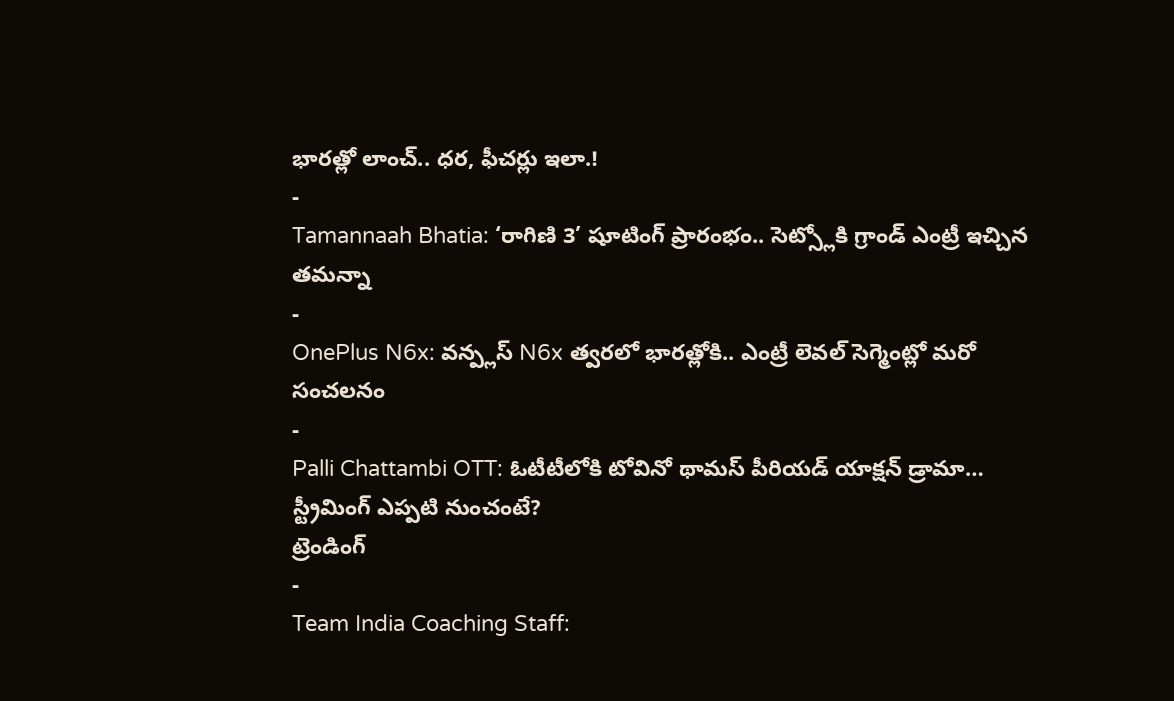భారత్లో లాంచ్.. ధర, ఫీచర్లు ఇలా.!
-
Tamannaah Bhatia: ‘రాగిణి 3’ షూటింగ్ ప్రారంభం.. సెట్స్లోకి గ్రాండ్ ఎంట్రీ ఇచ్చిన తమన్నా
-
OnePlus N6x: వన్ప్లస్ N6x త్వరలో భారత్లోకి.. ఎంట్రీ లెవల్ సెగ్మెంట్లో మరో సంచలనం
-
Palli Chattambi OTT: ఓటీటీలోకి టోవినో థామస్ పీరియడ్ యాక్షన్ డ్రామా… స్ట్రీమింగ్ ఎప్పటి నుంచంటే?
ట్రెండింగ్
-
Team India Coaching Staff: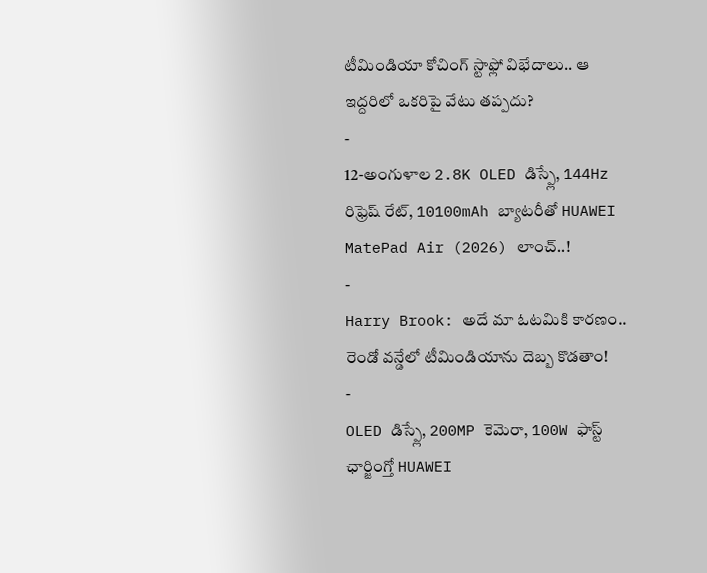టీమిండియా కోచింగ్ స్టాఫ్లో విభేదాలు.. ఆ ఇద్దరిలో ఒకరిపై వేటు తప్పదు?
-
12-అంగుళాల 2.8K OLED డిస్ప్లే, 144Hz రిఫ్రెష్ రేట్, 10100mAh బ్యాటరీతో HUAWEI MatePad Air (2026) లాంచ్..!
-
Harry Brook: అదే మా ఓటమికి కారణం.. రెండో వన్డేలో టీమిండియాను దెబ్బ కొడతాం!
-
OLED డిస్ప్లే, 200MP కెమెరా, 100W ఫాస్ట్ ఛార్జింగ్తో HUAWEI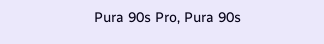Pura 90s Pro, Pura 90s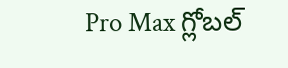Pro Max గ్లోబల్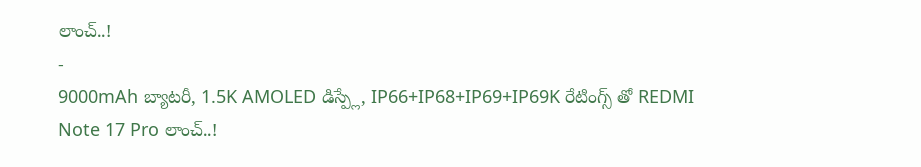లాంచ్..!
-
9000mAh బ్యాటరీ, 1.5K AMOLED డిస్ప్లే, IP66+IP68+IP69+IP69K రేటింగ్స్ తో REDMI Note 17 Pro లాంచ్..!